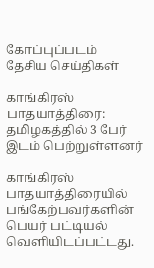கோப்புப்படம்
தேசிய செய்திகள்

காங்கிரஸ் பாதயாத்திரை: தமிழகத்தில் 3 பேர் இடம் பெற்றுள்ளனர்

காங்கிரஸ் பாதயாத்திரையில் பங்கேற்பவர்களின் பெயர் பட்டியல் வெளியிடப்பட்டது.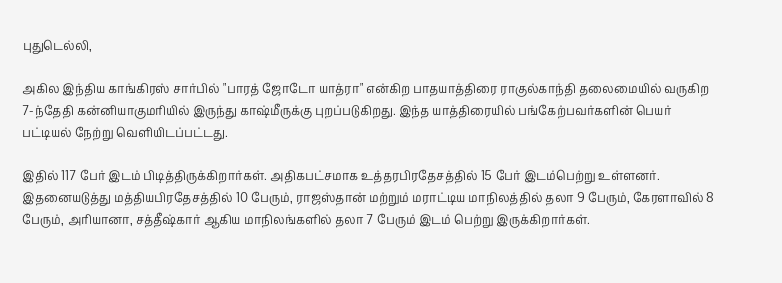புதுடெல்லி,

அகில இந்திய காங்கிரஸ் சார்பில் "பாரத் ஜோடோ யாத்ரா" என்கிற பாதயாத்திரை ராகுல்காந்தி தலைமையில் வருகிற 7-ந்தேதி கன்னியாகுமரியில் இருந்து காஷ்மீருக்கு புறப்படுகிறது. இந்த யாத்திரையில் பங்கேற்பவர்களின் பெயர் பட்டியல் நேற்று வெளியிடப்பட்டது.

இதில் 117 பேர் இடம் பிடித்திருக்கிறார்கள். அதிகபட்சமாக உத்தரபிரதேசத்தில் 15 பேர் இடம்பெற்று உள்ளனர். இதனையடுத்து மத்தியபிரதேசத்தில் 10 பேரும், ராஜஸ்தான் மற்றும் மராட்டிய மாநிலத்தில் தலா 9 பேரும், கேரளாவில் 8 பேரும், அரியானா, சத்தீஷ்கார் ஆகிய மாநிலங்களில் தலா 7 பேரும் இடம் பெற்று இருக்கிறார்கள்.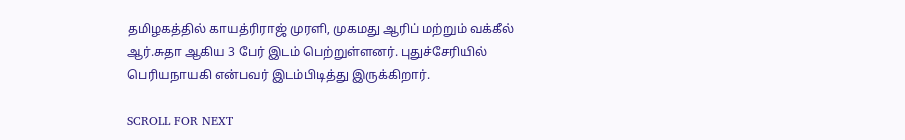தமிழகத்தில் காயத்ரிராஜ் முரளி, முகமது ஆரிப் மற்றும் வக்கீல் ஆர்.சுதா ஆகிய 3 பேர் இடம் பெற்றுள்ளனர். புதுச்சேரியில் பெரியநாயகி என்பவர் இடம்பிடித்து இருக்கிறார்.

SCROLL FOR NEXT